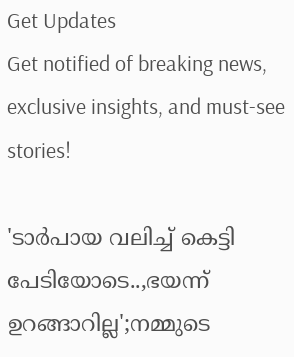Get Updates
Get notified of breaking news, exclusive insights, and must-see stories!

'ടാർപായ വലിച്ച് കെട്ടി പേടിയോടെ..,ഭയന്ന് ഉറങ്ങാറില്ല';നമ്മുടെ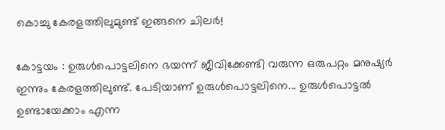കൊച്ചു കേരളത്തിലുമുണ്ട് ഇങ്ങനെ ചിലർ!

കോട്ടയം : ഉരുൾപൊട്ടലിനെ ഭയന്ന് ജീവിക്കേണ്ടി വരുന്ന ഒരുപറ്റം മനുഷ്യർ ഇന്നും കേരളത്തിലുണ്ട്. പേടിയാണ് ഉരുൾപൊട്ടലിനെ... ഉരുൾപൊട്ടൽ ഉണ്ടായേക്കാം എന്ന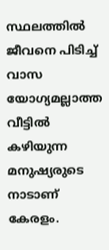സ്ഥലത്തിൽ ജീവനെ പിടിച്ച് വാസ യോഗ്യമല്ലാത്ത വീട്ടിൽ കഴിയുന്ന മനുഷ്യരുടെ നാടാണ് കേരളം.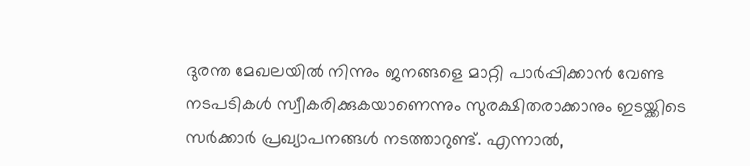ദുരന്ത മേഖലയിൽ നിന്നും ജനങ്ങളെ മാറ്റി പാർപ്പിക്കാൻ വേണ്ട നടപടികൾ സ്വീകരിക്കുകയാണെന്നും സുരക്ഷിതരാക്കാനും ഇടയ്ക്കിടെ സർക്കാർ പ്രഖ്യാപനങ്ങൾ നടത്താറുണ്ട്. എന്നാൽ,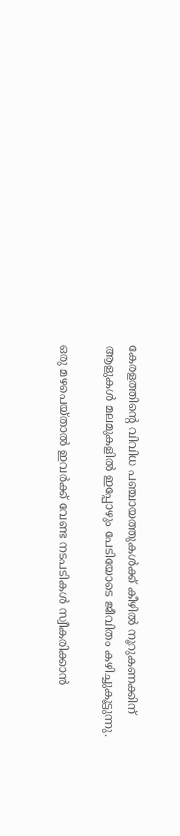കേരളത്തിന്റെ വിവിധ പഞ്ചായത്തുകൾക്ക് കീഴിൽ നൂറുകണക്കിന് ആളുകൾ മലമുകളിൽ ഇപ്പോഴും പേടിയോടെ ജീവിതം കഴിച്ചുകൂട്ടുന്നു.

ഒരു മഴപെയ്താൽ ഇവർക്ക് വേണ്ട നടപടികൾ സ്വീകരിക്കാൻ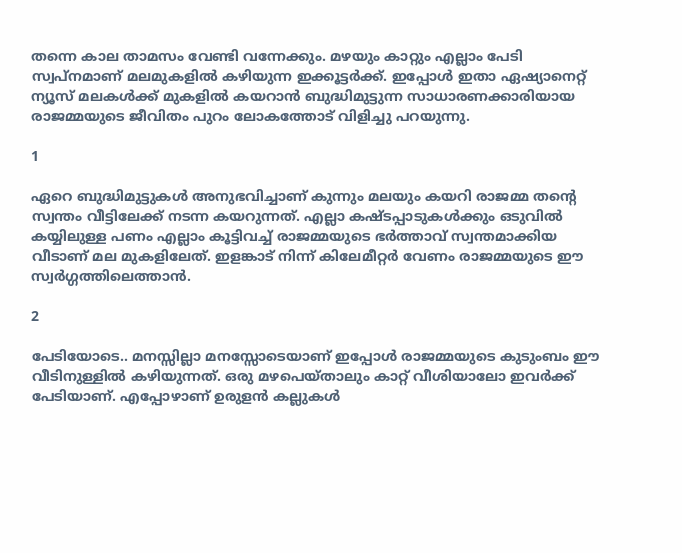തന്നെ കാല താമസം വേണ്ടി വന്നേക്കും. മഴയും കാറ്റും എല്ലാം പേടി സ്വപ്നമാണ് മലമുകളിൽ കഴിയുന്ന ഇക്കൂട്ടർക്ക്. ഇപ്പോൾ ഇതാ ഏഷ്യാനെറ്റ് ന്യൂസ് മലകൾക്ക് മുകളിൽ കയറാൻ ബുദ്ധിമുട്ടുന്ന സാധാരണക്കാരിയായ രാജമ്മയുടെ ജീവിതം പുറം ലോകത്തോട് വിളിച്ചു പറയുന്നു.

1

ഏറെ ബുദ്ധിമുട്ടുകൾ അനുഭവിച്ചാണ് കുന്നും മലയും കയറി രാജമ്മ തന്റെ സ്വന്തം വീട്ടിലേക്ക് നടന്ന കയറുന്നത്. എല്ലാ കഷ്ടപ്പാടുകൾക്കും ഒടുവിൽ കയ്യിലുള്ള പണം എല്ലാം കൂട്ടിവച്ച് രാജമ്മയുടെ ഭർത്താവ് സ്വന്തമാക്കിയ വീടാണ് മല മുകളിലേത്. ഇളങ്കാട് നിന്ന് കിലേമീറ്റർ വേണം രാജമ്മയുടെ ഈ സ്വർഗ്ഗത്തിലെത്താൻ.

2

പേടിയോടെ.. മനസ്സില്ലാ മനസ്സോടെയാണ് ഇപ്പോൾ രാജമ്മയുടെ കുടുംബം ഈ വീടിനുള്ളിൽ കഴിയുന്നത്. ഒരു മഴപെയ്താലും കാറ്റ് വീശിയാലോ ഇവർക്ക് പേടിയാണ്. എപ്പോഴാണ് ഉരുളൻ കല്ലുകൾ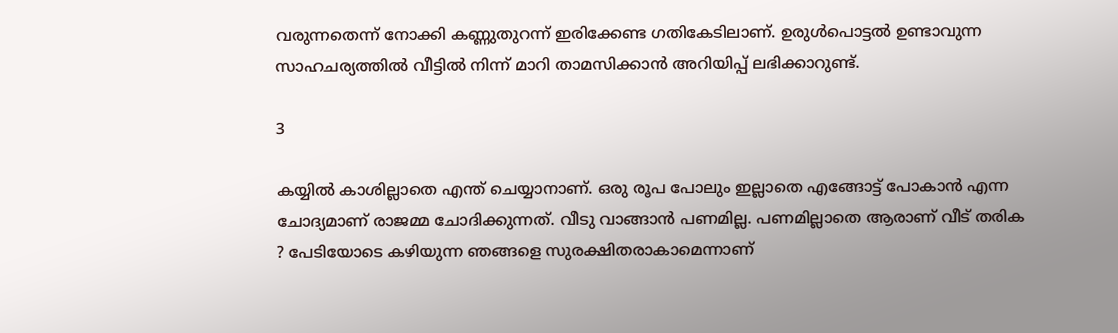വരുന്നതെന്ന് നോക്കി കണ്ണുതുറന്ന് ഇരിക്കേണ്ട ഗതികേടിലാണ്. ഉരുൾപൊട്ടൽ ഉണ്ടാവുന്ന സാഹചര്യത്തിൽ വീട്ടിൽ നിന്ന് മാറി താമസിക്കാൻ അറിയിപ്പ് ലഭിക്കാറുണ്ട്.

3

കയ്യിൽ കാശില്ലാതെ എന്ത് ചെയ്യാനാണ്. ഒരു രൂപ പോലും ഇല്ലാതെ എങ്ങോട്ട് പോകാൻ എന്ന ചോദ്യമാണ് രാജമ്മ ചോദിക്കുന്നത്. വീടു വാങ്ങാൻ പണമില്ല. പണമില്ലാതെ ആരാണ് വീട് തരിക ? പേടിയോടെ കഴിയുന്ന ഞങ്ങളെ സുരക്ഷിതരാകാമെന്നാണ്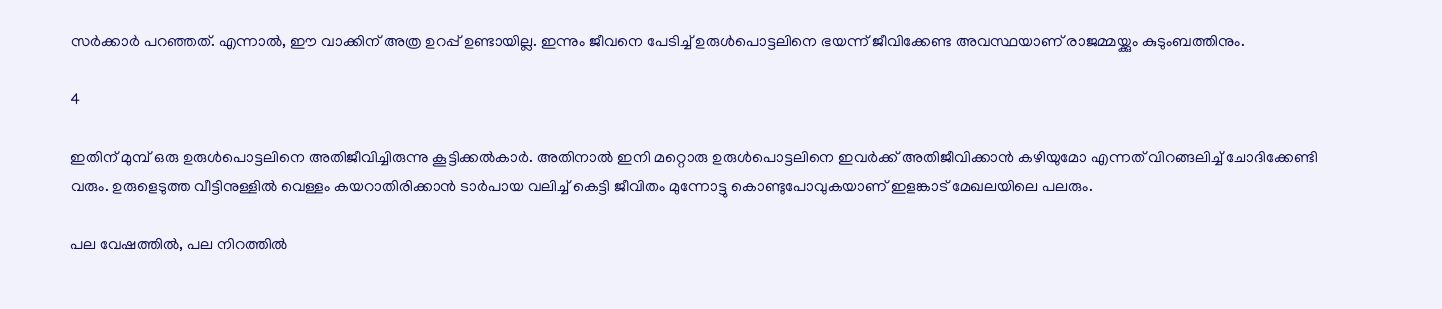സർക്കാർ പറഞ്ഞത്. എന്നാൽ, ഈ വാക്കിന് അത്ര ഉറപ്പ് ഉണ്ടായില്ല. ഇന്നും ജീവനെ പേടിച്ച് ഉരുൾപൊട്ടലിനെ ഭയന്ന് ജീവിക്കേണ്ട അവസ്ഥയാണ് രാജമ്മയ്ക്കും കുടുംബത്തിനും.

4

ഇതിന് മുമ്പ് ഒരു ഉരുൾപൊട്ടലിനെ അതിജീവിച്ചിരുന്നു കൂട്ടിക്കൽകാർ. അതിനാൽ ഇനി മറ്റൊരു ഉരുൾപൊട്ടലിനെ ഇവർക്ക് അതിജീവിക്കാൻ കഴിയുമോ എന്നത് വിറങ്ങലിച്ച് ചോദിക്കേണ്ടി വരും. ഉരുളെടുത്ത വീട്ടിനുള്ളിൽ വെള്ളം കയറാതിരിക്കാൻ ടാർപായ വലിച്ച് കെട്ടി ജീവിതം മുന്നോട്ടു കൊണ്ടുപോവുകയാണ് ഇളങ്കാട് മേഖലയിലെ പലരും.

പല വേഷത്തില്‍, പല നിറത്തില്‍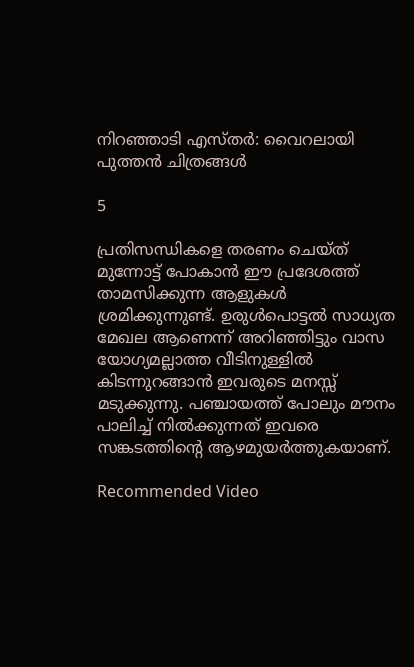നിറഞ്ഞാടി എസ്തർ: വൈറലായി പുത്തന്‍ ചിത്രങ്ങള്‍

5

പ്രതിസന്ധികളെ തരണം ചെയ്ത് മുന്നോട്ട് പോകാൻ ഈ പ്രദേശത്ത് താമസിക്കുന്ന ആളുകൾ ശ്രമിക്കുന്നുണ്ട്. ഉരുൾപൊട്ടൽ സാധ്യത മേഖല ആണെന്ന് അറിഞ്ഞിട്ടും വാസ യോഗ്യമല്ലാത്ത വീടിനുള്ളിൽ കിടന്നുറങ്ങാൻ ഇവരുടെ മനസ്സ് മടുക്കുന്നു. പഞ്ചായത്ത് പോലും മൗനം പാലിച്ച് നിൽക്കുന്നത് ഇവരെ സങ്കടത്തിന്റെ ആഴമുയർത്തുകയാണ്.

Recommended Video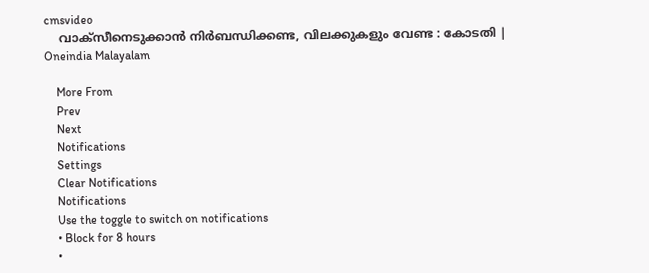cmsvideo
    വാക്സീനെടുക്കാന്‍ നിര്‍ബന്ധിക്കണ്ട, വിലക്കുകളും വേണ്ട : കോടതി | Oneindia Malayalam

    More From
    Prev
    Next
    Notifications
    Settings
    Clear Notifications
    Notifications
    Use the toggle to switch on notifications
    • Block for 8 hours
    •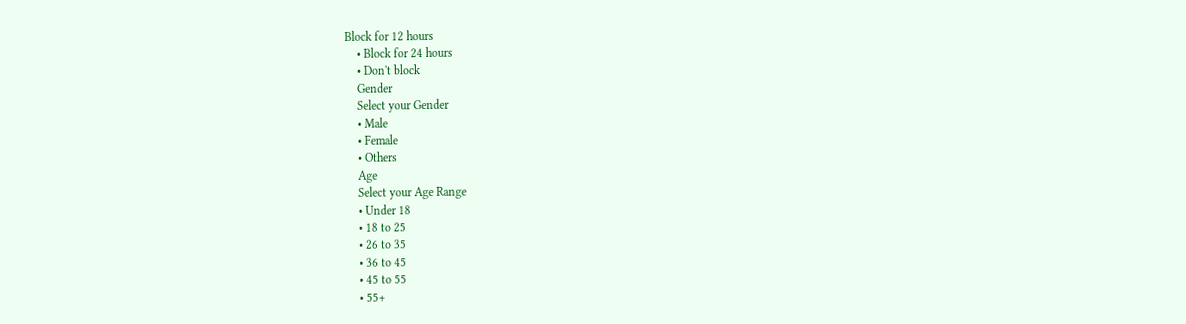Block for 12 hours
    • Block for 24 hours
    • Don't block
    Gender
    Select your Gender
    • Male
    • Female
    • Others
    Age
    Select your Age Range
    • Under 18
    • 18 to 25
    • 26 to 35
    • 36 to 45
    • 45 to 55
    • 55+